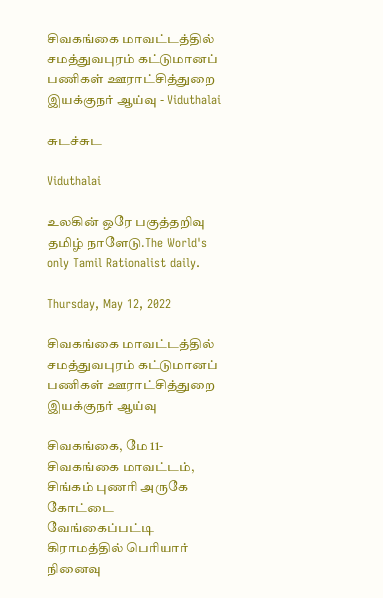சிவகங்கை மாவட்டத்தில் சமத்துவபுரம் கட்டுமானப் பணிகள் ஊராட்சித்துறை இயக்குநர் ஆய்வு - Viduthalai

சுடச்சுட

Viduthalai

உலகின் ஒரே பகுத்தறிவு தமிழ் நாளேடு.The World's only Tamil Rationalist daily.

Thursday, May 12, 2022

சிவகங்கை மாவட்டத்தில் சமத்துவபுரம் கட்டுமானப் பணிகள் ஊராட்சித்துறை இயக்குநர் ஆய்வு

சிவகங்கை, மே 11- சிவகங்கை மாவட்டம், சிங்கம் புணரி அருகே கோட்டை வேங்கைப்பட்டி கிராமத்தில் பெரியார் நினைவு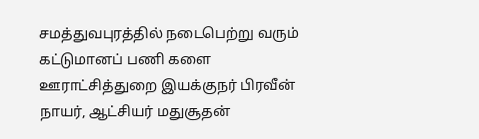சமத்துவபுரத்தில் நடைபெற்று வரும் கட்டுமானப் பணி களை ஊராட்சித்துறை இயக்குநர் பிரவீன் நாயர், ஆட்சியர் மதுசூதன்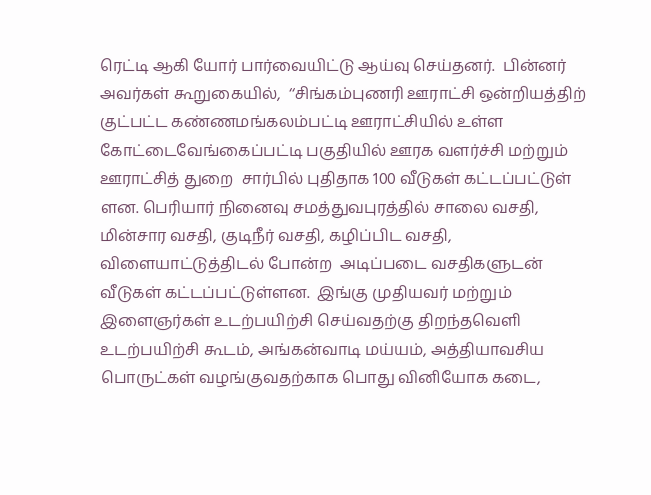ரெட்டி ஆகி யோர் பார்வையிட்டு ஆய்வு செய்தனர்.  பின்னர் அவர்கள் கூறுகையில்,  ‘‘சிங்கம்புணரி ஊராட்சி ஒன்றியத்திற் குட்பட்ட கண்ணமங்கலம்பட்டி ஊராட்சியில் உள்ள கோட்டைவேங்கைப்பட்டி பகுதியில் ஊரக வளர்ச்சி மற்றும் ஊராட்சித் துறை  சார்பில் புதிதாக 100 வீடுகள் கட்டப்பட்டுள்  ளன. பெரியார் நினைவு சமத்துவபுரத்தில் சாலை வசதி, மின்சார வசதி, குடிநீர் வசதி, கழிப்பிட வசதி, விளையாட்டுத்திடல் போன்ற  அடிப்படை வசதிகளுடன் வீடுகள் கட்டப்பட்டுள்ளன.  இங்கு முதியவர் மற்றும் இளைஞர்கள் உடற்பயிற்சி செய்வதற்கு திறந்தவெளி உடற்பயிற்சி கூடம், அங்கன்வாடி மய்யம், அத்தியாவசிய பொருட்கள் வழங்குவதற்காக பொது வினியோக கடை,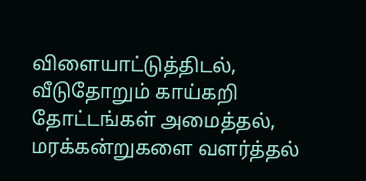விளையாட்டுத்திடல், வீடுதோறும் காய்கறி  தோட்டங்கள் அமைத்தல், மரக்கன்றுகளை வளர்த்தல்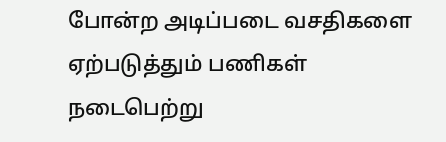போன்ற அடிப்படை வசதிகளை ஏற்படுத்தும் பணிகள் நடைபெற்று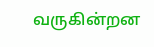வருகின்றன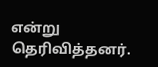என்று தெரிவித்தனர்.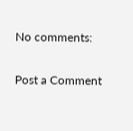No comments:

Post a Comment